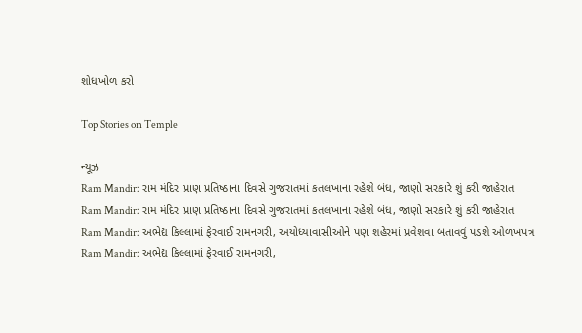શોધખોળ કરો

Top Stories on Temple

ન્યૂઝ
Ram Mandir: રામ મંદિર પ્રાણ પ્રતિષ્ઠાના દિવસે ગુજરાતમાં કતલખાના રહેશે બંધ, જાણો સરકારે શું કરી જાહેરાત
Ram Mandir: રામ મંદિર પ્રાણ પ્રતિષ્ઠાના દિવસે ગુજરાતમાં કતલખાના રહેશે બંધ, જાણો સરકારે શું કરી જાહેરાત
Ram Mandir: અભેદ્ય કિલ્લામાં ફેરવાઈ રામનગરી, અયોધ્યાવાસીઓને પણ શહેરમાં પ્રવેશવા બતાવવું પડશે ઓળખપત્ર
Ram Mandir: અભેદ્ય કિલ્લામાં ફેરવાઈ રામનગરી,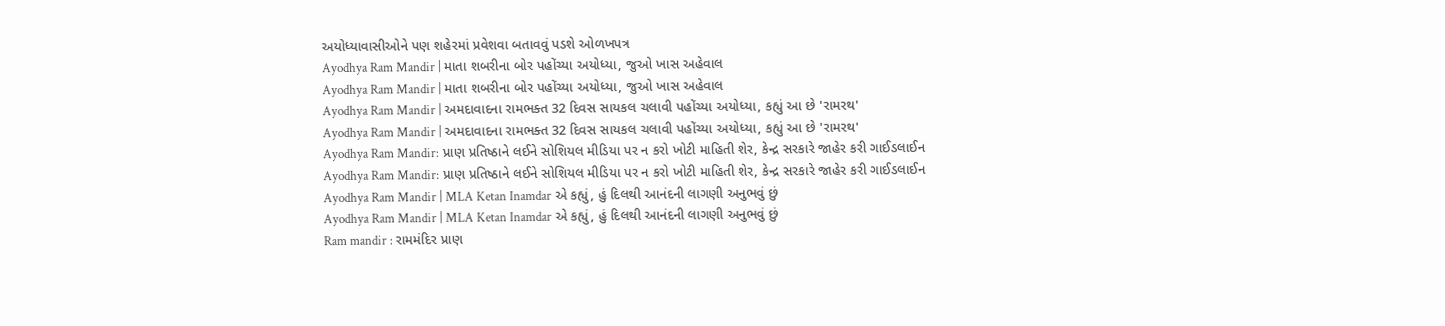અયોધ્યાવાસીઓને પણ શહેરમાં પ્રવેશવા બતાવવું પડશે ઓળખપત્ર
Ayodhya Ram Mandir | માતા શબરીના બોર પહોંચ્યા અયોધ્યા, જુઓ ખાસ અહેવાલ
Ayodhya Ram Mandir | માતા શબરીના બોર પહોંચ્યા અયોધ્યા, જુઓ ખાસ અહેવાલ
Ayodhya Ram Mandir | અમદાવાદના રામભક્ત 32 દિવસ સાયકલ ચલાવી પહોંચ્યા અયોધ્યા, કહ્યું આ છે 'રામરથ'
Ayodhya Ram Mandir | અમદાવાદના રામભક્ત 32 દિવસ સાયકલ ચલાવી પહોંચ્યા અયોધ્યા, કહ્યું આ છે 'રામરથ'
Ayodhya Ram Mandir: પ્રાણ પ્રતિષ્ઠાને લઈને સોશિયલ મીડિયા પર ન કરો ખોટી માહિતી શેર, કેન્દ્ર સરકારે જાહેર કરી ગાઈડલાઈન
Ayodhya Ram Mandir: પ્રાણ પ્રતિષ્ઠાને લઈને સોશિયલ મીડિયા પર ન કરો ખોટી માહિતી શેર, કેન્દ્ર સરકારે જાહેર કરી ગાઈડલાઈન
Ayodhya Ram Mandir | MLA Ketan Inamdar એ કહ્યું, હું દિલથી આનંદની લાગણી અનુભવું છું
Ayodhya Ram Mandir | MLA Ketan Inamdar એ કહ્યું, હું દિલથી આનંદની લાગણી અનુભવું છું
Ram mandir : રામમંદિર પ્રાણ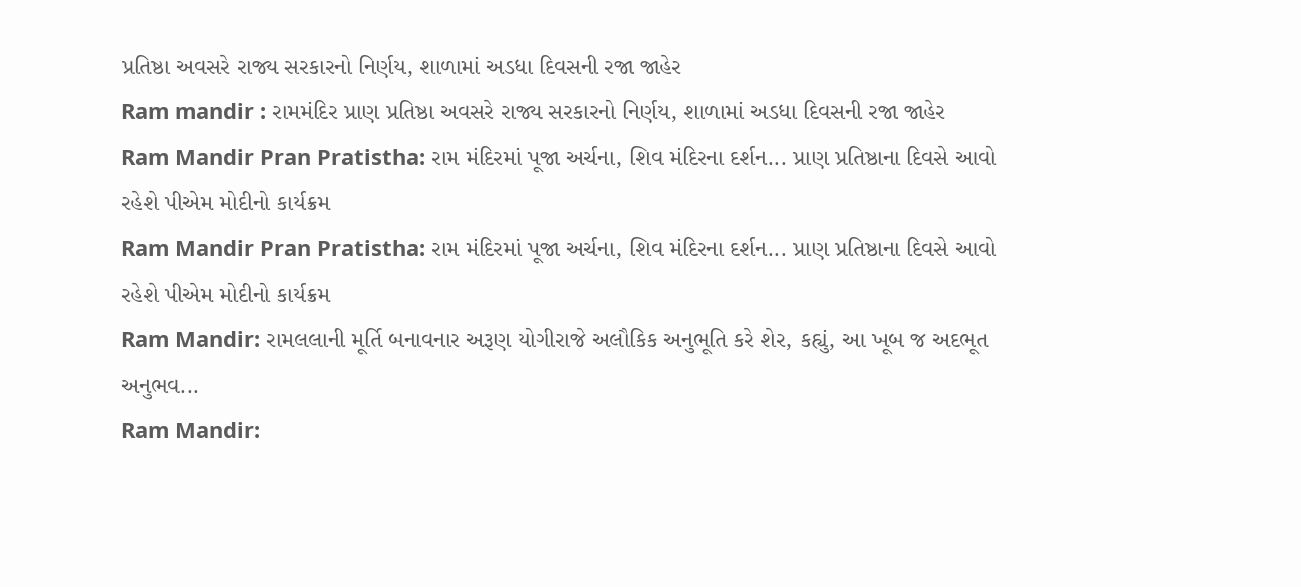પ્રતિષ્ઠા અવસરે રાજ્ય સરકારનો નિર્ણય, શાળામાં અડધા દિવસની રજા જાહેર
Ram mandir : રામમંદિર પ્રાણ પ્રતિષ્ઠા અવસરે રાજ્ય સરકારનો નિર્ણય, શાળામાં અડધા દિવસની રજા જાહેર
Ram Mandir Pran Pratistha: રામ મંદિરમાં પૂજા અર્ચના, શિવ મંદિરના દર્શન... પ્રાણ પ્રતિષ્ઠાના દિવસે આવો રહેશે પીએમ મોદીનો કાર્યક્રમ
Ram Mandir Pran Pratistha: રામ મંદિરમાં પૂજા અર્ચના, શિવ મંદિરના દર્શન... પ્રાણ પ્રતિષ્ઠાના દિવસે આવો રહેશે પીએમ મોદીનો કાર્યક્રમ
Ram Mandir: રામલલાની મૂર્તિ બનાવનાર અરૂણ યોગીરાજે અલૌકિક અનુભૂતિ કરે શેર, કહ્યું, આ ખૂબ જ અદભૂત અનુભવ...
Ram Mandir: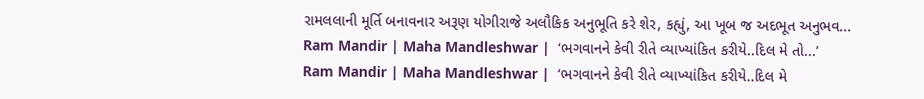રામલલાની મૂર્તિ બનાવનાર અરૂણ યોગીરાજે અલૌકિક અનુભૂતિ કરે શેર, કહ્યું, આ ખૂબ જ અદભૂત અનુભવ...
Ram Mandir | Maha Mandleshwar |  ‘ભગવાનને કેવી રીતે વ્યાખ્યાંકિત કરીયે..દિલ મે તો...’
Ram Mandir | Maha Mandleshwar |  ‘ભગવાનને કેવી રીતે વ્યાખ્યાંકિત કરીયે..દિલ મે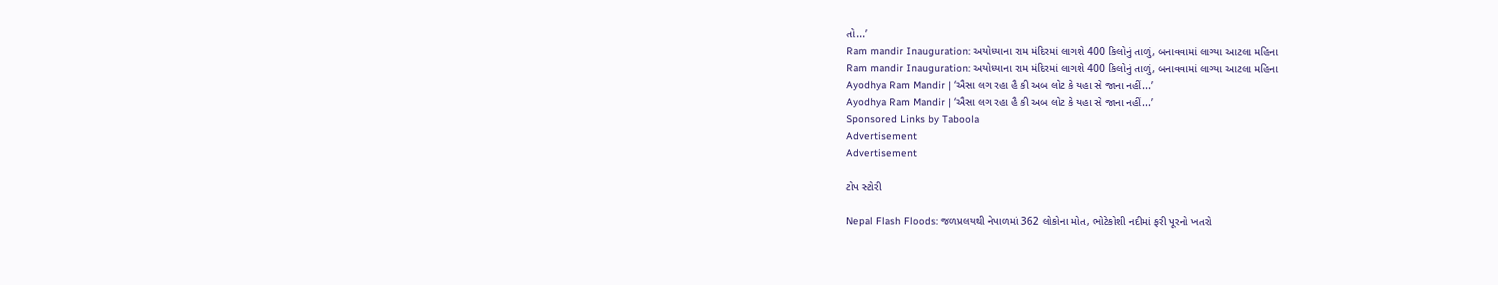તો...’
Ram mandir Inauguration: અયોધ્યાના રામ મંદિરમાં લાગશે 400 કિલોનું તાળું, બનાવવામાં લાગ્યા આટલા મહિના
Ram mandir Inauguration: અયોધ્યાના રામ મંદિરમાં લાગશે 400 કિલોનું તાળું, બનાવવામાં લાગ્યા આટલા મહિના
Ayodhya Ram Mandir | ‘ઐસા લગ રહા હૈ કી અબ લોટ કે યહા સે જાના નહીં...’
Ayodhya Ram Mandir | ‘ઐસા લગ રહા હૈ કી અબ લોટ કે યહા સે જાના નહીં...’
Sponsored Links by Taboola
Advertisement
Advertisement

ટોપ સ્ટોરી

Nepal Flash Floods: જળપ્રલયથી નેપાળમાં 362 લોકોના મોત, ભોટેકોશી નદીમાં ફરી પૂરનો ખતરો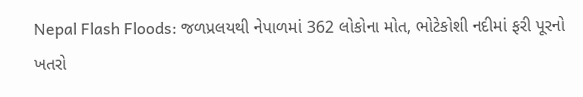Nepal Flash Floods: જળપ્રલયથી નેપાળમાં 362 લોકોના મોત, ભોટેકોશી નદીમાં ફરી પૂરનો ખતરો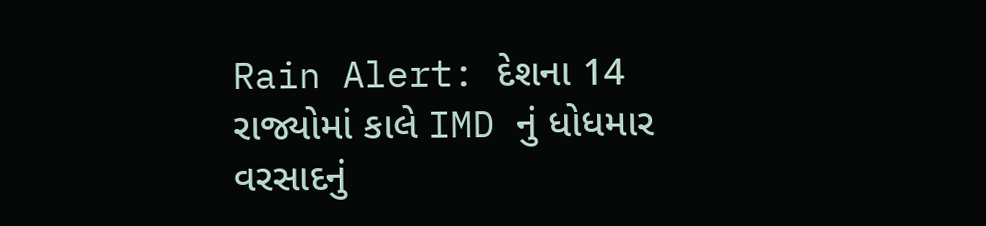Rain Alert: દેશના 14 રાજ્યોમાં કાલે IMD નું ધોધમાર વરસાદનું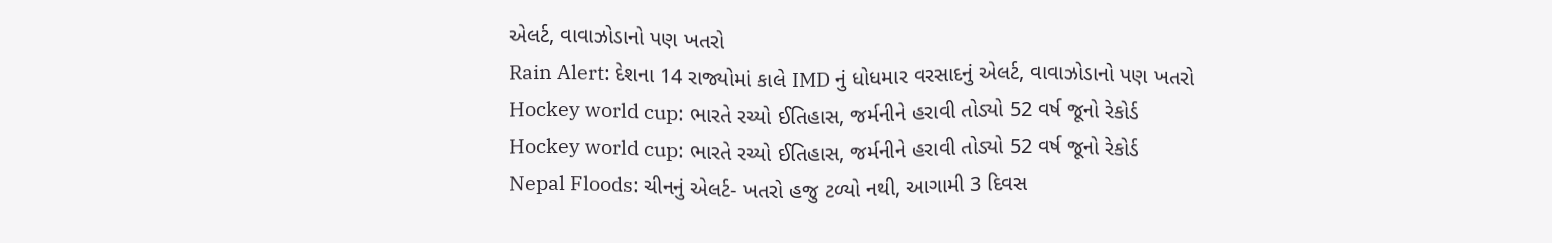એલર્ટ, વાવાઝોડાનો પણ ખતરો
Rain Alert: દેશના 14 રાજ્યોમાં કાલે IMD નું ધોધમાર વરસાદનું એલર્ટ, વાવાઝોડાનો પણ ખતરો
Hockey world cup: ભારતે રચ્યો ઈતિહાસ, જર્મનીને હરાવી તોડ્યો 52 વર્ષ જૂનો રેકોર્ડ
Hockey world cup: ભારતે રચ્યો ઈતિહાસ, જર્મનીને હરાવી તોડ્યો 52 વર્ષ જૂનો રેકોર્ડ
Nepal Floods: ચીનનું એલર્ટ- ખતરો હજુ ટળ્યો નથી, આગામી 3 દિવસ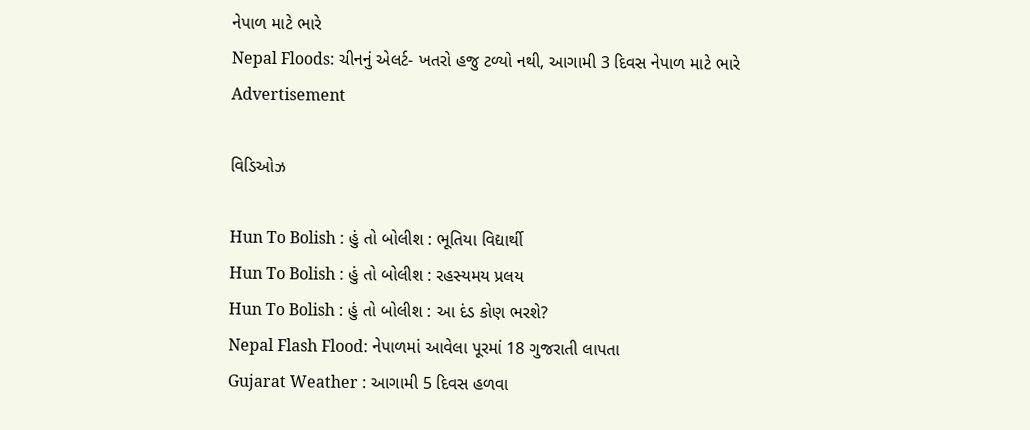નેપાળ માટે ભારે
Nepal Floods: ચીનનું એલર્ટ- ખતરો હજુ ટળ્યો નથી, આગામી 3 દિવસ નેપાળ માટે ભારે
Advertisement

વિડિઓઝ

Hun To Bolish : હું તો બોલીશ : ભૂતિયા વિદ્યાર્થી
Hun To Bolish : હું તો બોલીશ : રહસ્યમય પ્રલય
Hun To Bolish : હું તો બોલીશ : આ દંડ કોણ ભરશે?
Nepal Flash Flood: નેપાળમાં આવેલા પૂરમાં 18 ગુજરાતી લાપતા
Gujarat Weather : આગામી 5 દિવસ હળવા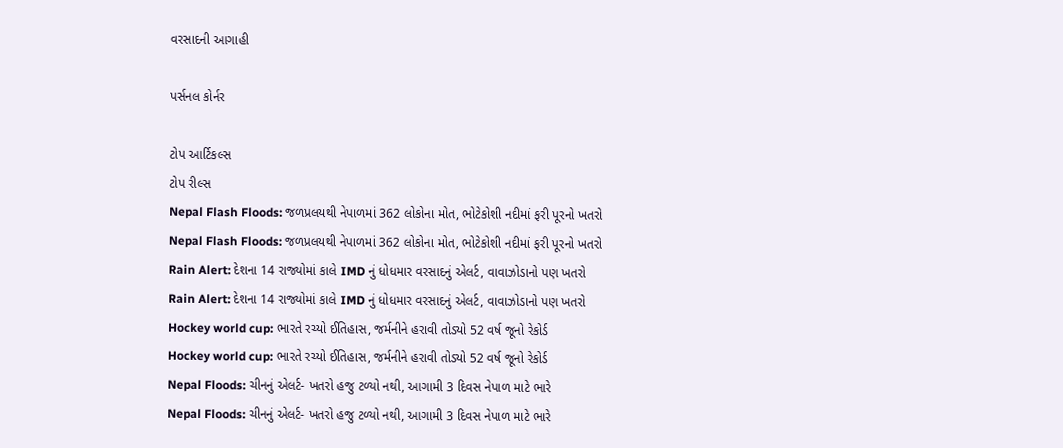વરસાદની આગાહી

પર્સનલ કોર્નર

ટોપ આર્ટિકલ્સ
ટોપ રીલ્સ
Nepal Flash Floods: જળપ્રલયથી નેપાળમાં 362 લોકોના મોત, ભોટેકોશી નદીમાં ફરી પૂરનો ખતરો
Nepal Flash Floods: જળપ્રલયથી નેપાળમાં 362 લોકોના મોત, ભોટેકોશી નદીમાં ફરી પૂરનો ખતરો
Rain Alert: દેશના 14 રાજ્યોમાં કાલે IMD નું ધોધમાર વરસાદનું એલર્ટ, વાવાઝોડાનો પણ ખતરો
Rain Alert: દેશના 14 રાજ્યોમાં કાલે IMD નું ધોધમાર વરસાદનું એલર્ટ, વાવાઝોડાનો પણ ખતરો
Hockey world cup: ભારતે રચ્યો ઈતિહાસ, જર્મનીને હરાવી તોડ્યો 52 વર્ષ જૂનો રેકોર્ડ
Hockey world cup: ભારતે રચ્યો ઈતિહાસ, જર્મનીને હરાવી તોડ્યો 52 વર્ષ જૂનો રેકોર્ડ
Nepal Floods: ચીનનું એલર્ટ- ખતરો હજુ ટળ્યો નથી, આગામી 3 દિવસ નેપાળ માટે ભારે
Nepal Floods: ચીનનું એલર્ટ- ખતરો હજુ ટળ્યો નથી, આગામી 3 દિવસ નેપાળ માટે ભારે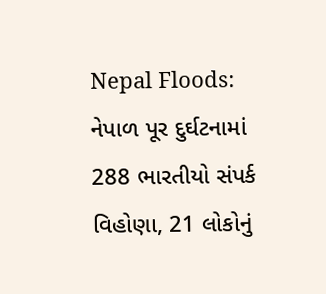Nepal Floods: નેપાળ પૂર દુર્ઘટનામાં 288 ભારતીયો સંપર્ક વિહોણા, 21 લોકોનું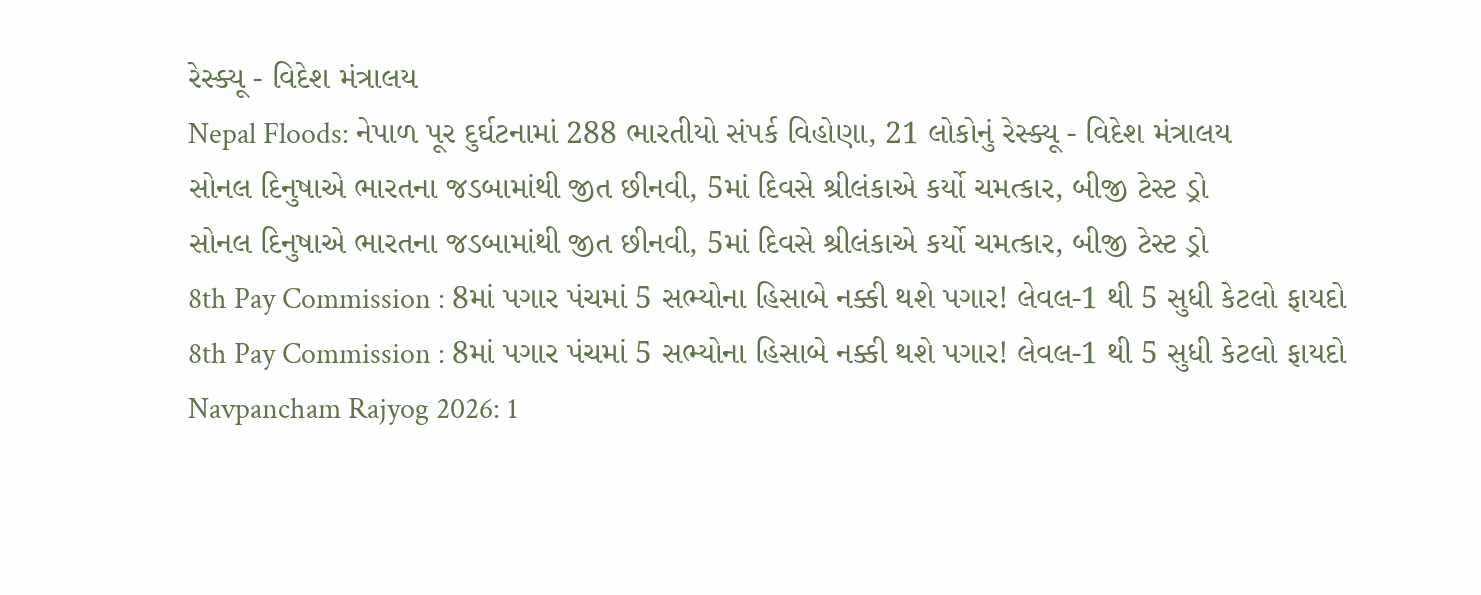રેસ્ક્યૂ - વિદેશ મંત્રાલય
Nepal Floods: નેપાળ પૂર દુર્ઘટનામાં 288 ભારતીયો સંપર્ક વિહોણા, 21 લોકોનું રેસ્ક્યૂ - વિદેશ મંત્રાલય
સોનલ દિનુષાએ ભારતના જડબામાંથી જીત છીનવી, 5માં દિવસે શ્રીલંકાએ કર્યો ચમત્કાર, બીજી ટેસ્ટ ડ્રો
સોનલ દિનુષાએ ભારતના જડબામાંથી જીત છીનવી, 5માં દિવસે શ્રીલંકાએ કર્યો ચમત્કાર, બીજી ટેસ્ટ ડ્રો
8th Pay Commission : 8માં પગાર પંચમાં 5 સભ્યોના હિસાબે નક્કી થશે પગાર! લેવલ-1 થી 5 સુધી કેટલો ફાયદો
8th Pay Commission : 8માં પગાર પંચમાં 5 સભ્યોના હિસાબે નક્કી થશે પગાર! લેવલ-1 થી 5 સુધી કેટલો ફાયદો
Navpancham Rajyog 2026: 1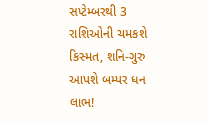સપ્ટેમ્બરથી 3 રાશિઓની ચમકશે કિસ્મત, શનિ-ગુરુ આપશે બમ્પર ધન લાભ!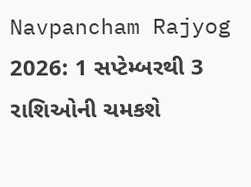Navpancham Rajyog 2026: 1 સપ્ટેમ્બરથી 3 રાશિઓની ચમકશે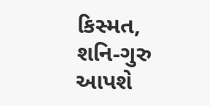કિસ્મત, શનિ-ગુરુ આપશે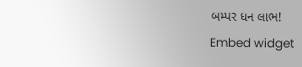બમ્પર ધન લાભ!
Embed widget